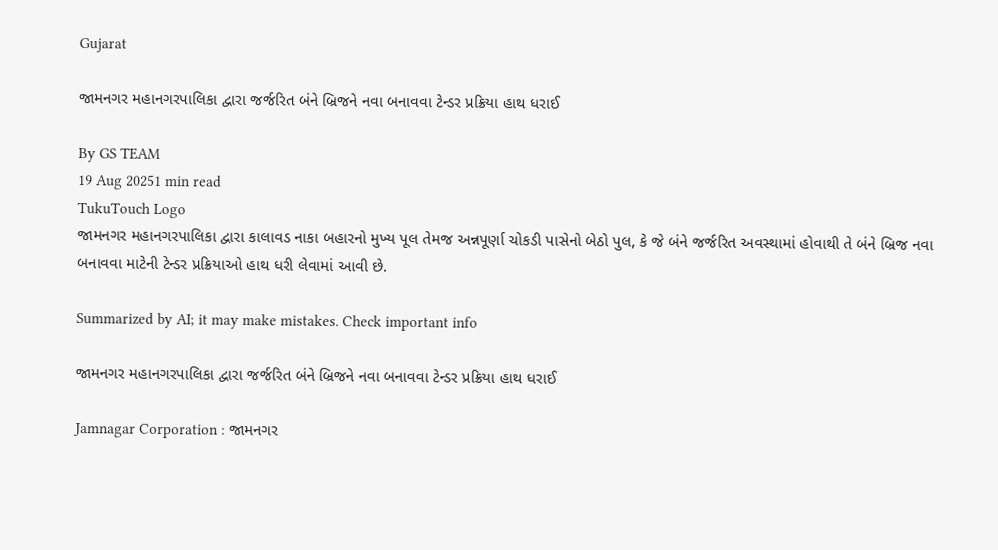Gujarat

જામનગર મહાનગરપાલિકા દ્વારા જર્જરિત બંને બ્રિજને નવા બનાવવા ટેન્ડર પ્રક્રિયા હાથ ધરાઈ

By GS TEAM
19 Aug 20251 min read
TukuTouch Logo
જામનગર મહાનગરપાલિકા દ્વારા કાલાવડ નાકા બહારનો મુખ્ય પૂલ તેમજ અન્નપૂર્ણા ચોકડી પાસેનો બેઠો પુલ, કે જે બંને જર્જરિત અવસ્થામાં હોવાથી તે બંને બ્રિજ નવા બનાવવા માટેની ટેન્ડર પ્રક્રિયાઓ હાથ ધરી લેવામાં આવી છે.

Summarized by AI; it may make mistakes. Check important info

જામનગર મહાનગરપાલિકા દ્વારા જર્જરિત બંને બ્રિજને નવા બનાવવા ટેન્ડર પ્રક્રિયા હાથ ધરાઈ

Jamnagar Corporation : જામનગર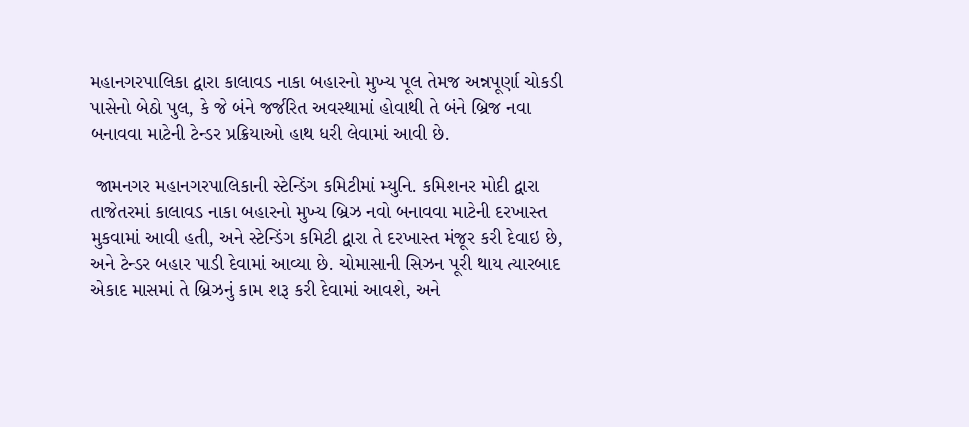મહાનગરપાલિકા દ્વારા કાલાવડ નાકા બહારનો મુખ્ય પૂલ તેમજ અન્નપૂર્ણા ચોકડી પાસેનો બેઠો પુલ, કે જે બંને જર્જરિત અવસ્થામાં હોવાથી તે બંને બ્રિજ નવા બનાવવા માટેની ટેન્ડર પ્રક્રિયાઓ હાથ ધરી લેવામાં આવી છે.

 જામનગર મહાનગરપાલિકાની સ્ટેન્ડિંગ કમિટીમાં મ્યુનિ. કમિશનર મોદી દ્વારા તાજેતરમાં કાલાવડ નાકા બહારનો મુખ્ય બ્રિઝ નવો બનાવવા માટેની દરખાસ્ત મુકવામાં આવી હતી, અને સ્ટેન્ડિંગ કમિટી દ્વારા તે દરખાસ્ત મંજૂર કરી દેવાઇ છે, અને ટેન્ડર બહાર પાડી દેવામાં આવ્યા છે. ચોમાસાની સિઝન પૂરી થાય ત્યારબાદ એકાદ માસમાં તે બ્રિઝનું કામ શરૂ કરી દેવામાં આવશે, અને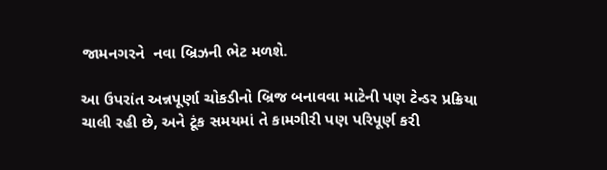જામનગરને  નવા બ્રિઝની ભેટ મળશે.

આ ઉપરાંત અન્નપૂર્ણા ચોકડીનો બ્રિજ બનાવવા માટેની પણ ટેન્ડર પ્રક્રિયા ચાલી રહી છે, અને ટૂંક સમયમાં તે કામગીરી પણ પરિપૂર્ણ કરી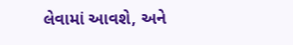લેવામાં આવશે, અને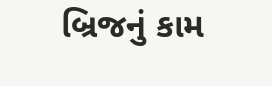બ્રિજનું કામ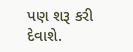પણ શરૂ કરી દેવાશે.